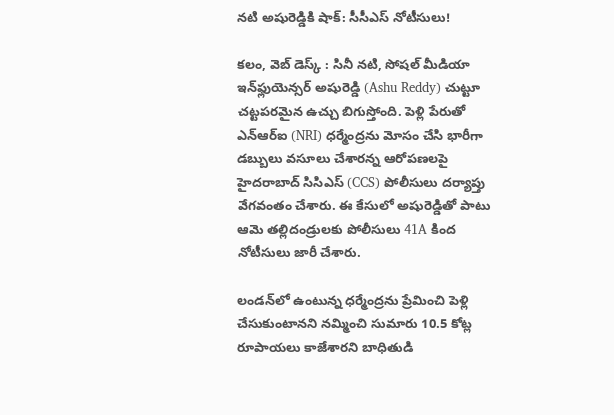నటి అషురెడ్డికి షాక్‌: సీసీఎస్ నోటీసులు!

కలం, వెబ్‌ డెస్క్‌ : సినీ నటి, సోషల్ మీడియా ఇన్‌ఫ్లుయెన్సర్ అషురెడ్డి (Ashu Reddy) చుట్టూ చట్టపరమైన ఉచ్చు బిగుస్తోంది. పెళ్లి పేరుతో ఎన్ఆర్ఐ (NRI) ధర్మేంద్రను మోసం చేసి భారీగా డబ్బులు వసూలు చేశారన్న ఆరోపణలపై హైదరాబాద్ సిసిఎస్ (CCS) పోలీసులు దర్యాప్తు వేగవంతం చేశారు. ఈ కేసులో అషురెడ్డితో పాటు ఆమె తల్లిదండ్రులకు పోలీసులు 41A కింద నోటీసులు జారీ చేశారు.

లండన్‌లో ఉంటున్న ధర్మేంద్రను ప్రేమించి పెళ్లి చేసుకుంటానని నమ్మించి సుమారు 10.5 కోట్ల రూపాయలు కాజేశారని బాధితుడి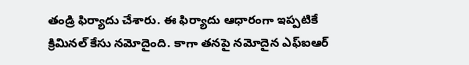తండ్రి ఫిర్యాదు చేశారు. ఈ ఫిర్యాదు ఆధారంగా ఇప్పటికే క్రిమినల్ కేసు నమోదైంది. కాగా తనపై నమోదైన ఎఫ్ఐఆర్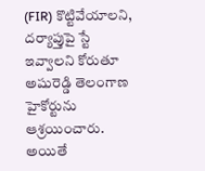(FIR) కొట్టివేయాలని, దర్యాప్తుపై స్టే ఇవ్వాలని కోరుతూ అషురెడ్డి తెలంగాణ హైకోర్టును ఆశ్రయించారు. అయితే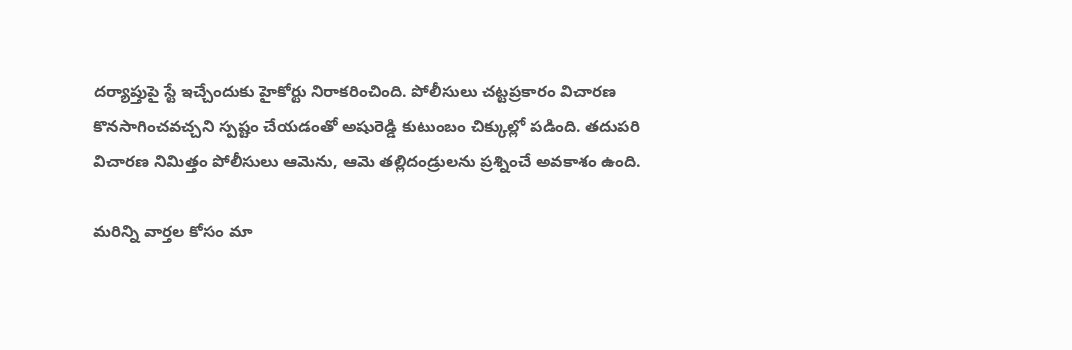దర్యాప్తుపై స్టే ఇచ్చేందుకు హైకోర్టు నిరాకరించింది. పోలీసులు చట్టప్రకారం విచారణ కొనసాగించవచ్చని స్పష్టం చేయడంతో అషురెడ్డి కుటుంబం చిక్కుల్లో పడింది. తదుపరి విచారణ నిమిత్తం పోలీసులు ఆమెను, ఆమె తల్లిదండ్రులను ప్రశ్నించే అవకాశం ఉంది.

మ‌రిన్ని వార్త‌ల కోసం మా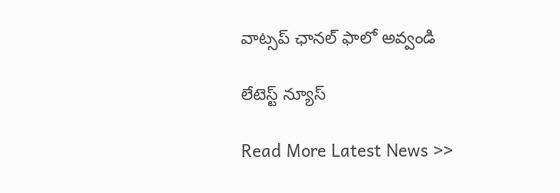వాట్స‌ప్ ఛాన‌ల్ ఫాలో అవ్వండి

లేటెస్ట్ న్యూస్‌

Read More Latest News >>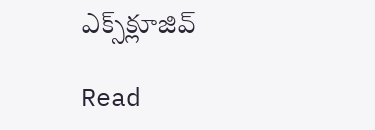ఎక్స్‌క్లూజివ్‌

Read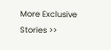More Exclusive Stories >>